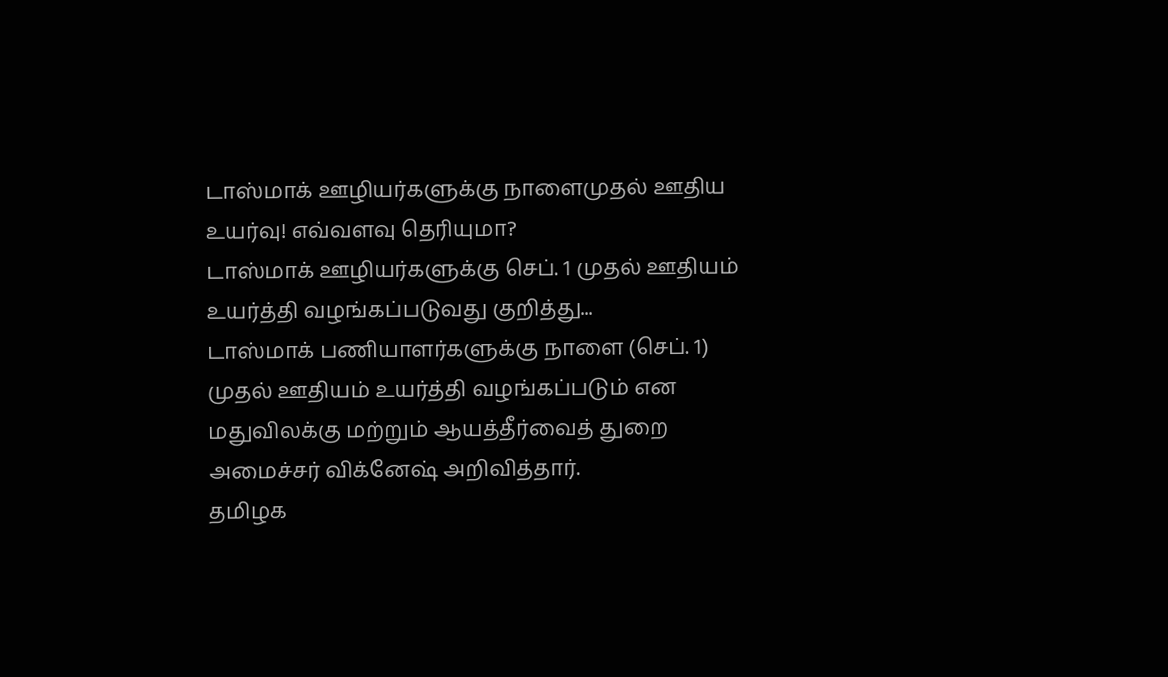டாஸ்மாக் ஊழியர்களுக்கு நாளைமுதல் ஊதிய உயர்வு! எவ்வளவு தெரியுமா?
டாஸ்மாக் ஊழியர்களுக்கு செப். 1 முதல் ஊதியம் உயர்த்தி வழங்கப்படுவது குறித்து...
டாஸ்மாக் பணியாளர்களுக்கு நாளை (செப். 1) முதல் ஊதியம் உயர்த்தி வழங்கப்படும் என மதுவிலக்கு மற்றும் ஆயத்தீர்வைத் துறை அமைச்சர் விக்னேஷ் அறிவித்தார்.
தமிழக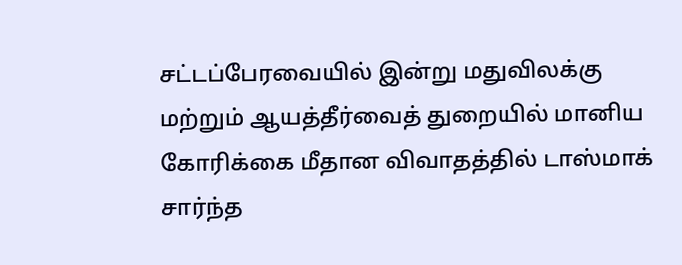சட்டப்பேரவையில் இன்று மதுவிலக்கு மற்றும் ஆயத்தீர்வைத் துறையில் மானிய கோரிக்கை மீதான விவாதத்தில் டாஸ்மாக் சார்ந்த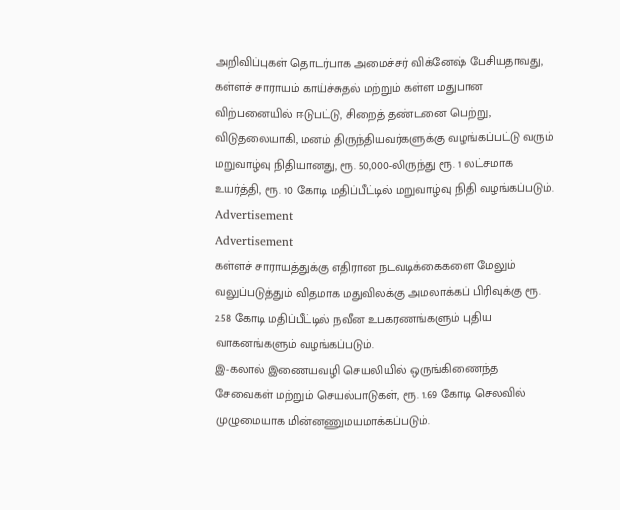அறிவிப்புகள் தொடர்பாக அமைச்சர் விக்னேஷ் பேசியதாவது,
கள்ளச் சாராயம் காய்ச்சுதல் மற்றும் கள்ள மதுபான விற்பனையில் ஈடுபட்டு, சிறைத் தண்டனை பெற்று, விடுதலையாகி, மனம் திருந்தியவர்களுக்கு வழங்கப்பட்டு வரும் மறுவாழ்வு நிதியானது, ரூ. 50,000-லிருந்து ரூ. 1 லட்சமாக உயர்த்தி, ரூ. 10 கோடி மதிப்பீட்டில் மறுவாழ்வு நிதி வழங்கப்படும்.
Advertisement
Advertisement
கள்ளச் சாராயத்துக்கு எதிரான நடவடிக்கைகளை மேலும் வலுப்படுத்தும் விதமாக மதுவிலக்கு அமலாக்கப் பிரிவுக்கு ரூ. 2.58 கோடி மதிப்பீட்டில் நவீன உபகரணங்களும் புதிய வாகனங்களும் வழங்கப்படும்.
இ-கலால் இணையவழி செயலியில் ஒருங்கிணைந்த சேவைகள் மற்றும் செயல்பாடுகள், ரூ. 1.69 கோடி செலவில் முழுமையாக மின்னணுமயமாக்கப்படும்.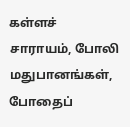கள்ளச் சாராயம், போலி மதுபானங்கள், போதைப்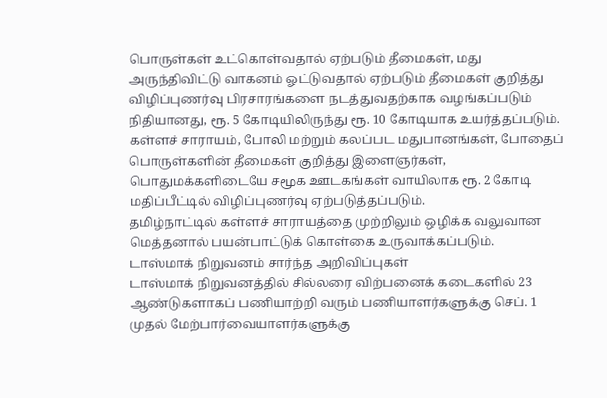பொருள்கள் உட்கொள்வதால் ஏற்படும் தீமைகள், மது அருந்திவிட்டு வாகனம் ஓட்டுவதால் ஏற்படும் தீமைகள் குறித்து விழிப்புணர்வு பிரசாரங்களை நடத்துவதற்காக வழங்கப்படும் நிதியானது, ரூ. 5 கோடியிலிருந்து ரூ. 10 கோடியாக உயர்த்தப்படும்.
கள்ளச் சாராயம், போலி மற்றும் கலப்பட மதுபானங்கள், போதைப் பொருள்களின் தீமைகள் குறித்து இளைஞர்கள், பொதுமக்களிடையே சமூக ஊடகங்கள் வாயிலாக ரூ. 2 கோடி மதிப்பீட்டில் விழிப்புணர்வு ஏற்படுத்தப்படும்.
தமிழ்நாட்டில் கள்ளச் சாராயத்தை முற்றிலும் ஒழிக்க வலுவான மெத்தனால் பயன்பாட்டுக் கொள்கை உருவாக்கப்படும்.
டாஸ்மாக் நிறுவனம் சார்ந்த அறிவிப்புகள்
டாஸ்மாக் நிறுவனத்தில் சில்லரை விற்பனைக் கடைகளில் 23 ஆண்டுகளாகப் பணியாற்றி வரும் பணியாளர்களுக்கு செப். 1 முதல் மேற்பார்வையாளர்களுக்கு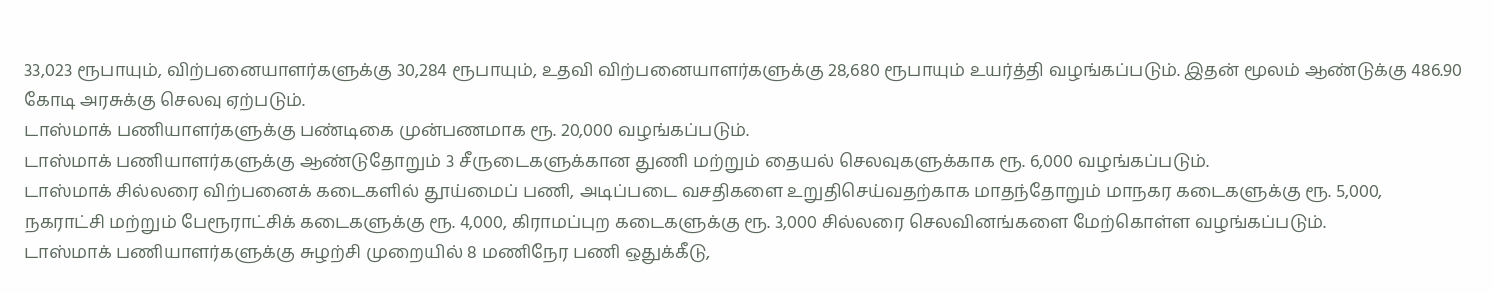33,023 ரூபாயும், விற்பனையாளர்களுக்கு 30,284 ரூபாயும், உதவி விற்பனையாளர்களுக்கு 28,680 ரூபாயும் உயர்த்தி வழங்கப்படும். இதன் மூலம் ஆண்டுக்கு 486.90 கோடி அரசுக்கு செலவு ஏற்படும்.
டாஸ்மாக் பணியாளர்களுக்கு பண்டிகை முன்பணமாக ரூ. 20,000 வழங்கப்படும்.
டாஸ்மாக் பணியாளர்களுக்கு ஆண்டுதோறும் 3 சீருடைகளுக்கான துணி மற்றும் தையல் செலவுகளுக்காக ரூ. 6,000 வழங்கப்படும்.
டாஸ்மாக் சில்லரை விற்பனைக் கடைகளில் தூய்மைப் பணி, அடிப்படை வசதிகளை உறுதிசெய்வதற்காக மாதந்தோறும் மாநகர கடைகளுக்கு ரூ. 5,000, நகராட்சி மற்றும் பேரூராட்சிக் கடைகளுக்கு ரூ. 4,000, கிராமப்புற கடைகளுக்கு ரூ. 3,000 சில்லரை செலவினங்களை மேற்கொள்ள வழங்கப்படும்.
டாஸ்மாக் பணியாளர்களுக்கு சுழற்சி முறையில் 8 மணிநேர பணி ஒதுக்கீடு,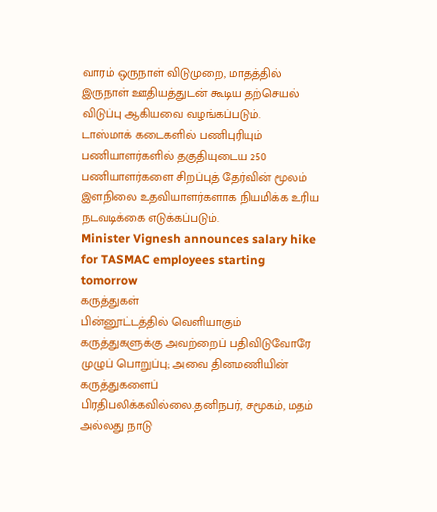வாரம் ஒருநாள் விடுமுறை, மாதத்தில் இருநாள் ஊதியத்துடன் கூடிய தற்செயல் விடுப்பு ஆகியவை வழங்கப்படும்.
டாஸ்மாக் கடைகளில் பணிபுரியும் பணியாளர்களில் தகுதியுடைய 250 பணியாளர்களை சிறப்புத் தேர்வின் மூலம் இளநிலை உதவியாளர்களாக நியமிக்க உரிய நடவடிக்கை எடுக்கப்படும்.
Minister Vignesh announces salary hike for TASMAC employees starting tomorrow
கருத்துகள்
பின்னூட்டத்தில் வெளியாகும் கருத்துகளுக்கு அவற்றைப் பதிவிடுவோரே முழுப் பொறுப்பு; அவை தினமணியின் கருத்துகளைப் பிரதிபலிக்கவில்லை.தனிநபர், சமூகம், மதம் அல்லது நாடு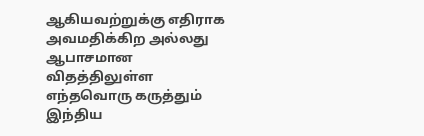ஆகியவற்றுக்கு எதிராக அவமதிக்கிற அல்லது ஆபாசமான விதத்திலுள்ள எந்தவொரு கருத்தும் இந்திய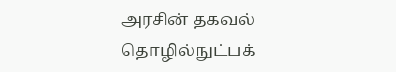அரசின் தகவல் தொழில்நுட்பக்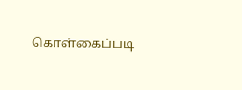கொள்கைப்படி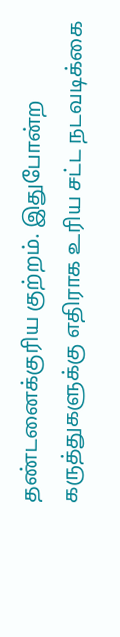தண்டனைக்குரிய குற்றம். இதுபோன்ற கருத்துகளுக்கு எதிராக உரிய சட்ட நடவடிக்கை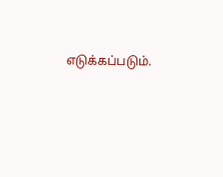எடுக்கப்படும்.